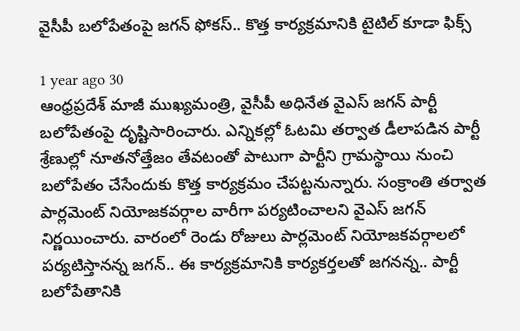వైసీపీ బలోపేతంపై జగన్ ఫోకస్.. కొత్త కార్యక్రమానికి టైటిల్ కూడా ఫిక్స్

1 year ago 30
ఆంధ్రప్రదేశ్ మాజీ ముఖ్యమంత్రి, వైసీపీ అధినేత వైఎస్ జగన్ పార్టీ బలోపేతంపై దృష్టిసారించారు. ఎన్నికల్లో ఓటమి తర్వాత డీలాపడిన పార్టీ శ్రేణుల్లో నూతనోత్తేజం తేవటంతో పాటుగా పార్టీని గ్రామస్థాయి నుంచి బలోపేతం చేసేందుకు కొత్త కార్యక్రమం చేపట్టనున్నారు. సంక్రాంతి తర్వాత పార్లమెంట్ నియోజకవర్గాల వారీగా పర్యటించాలని వైఎస్ జగన్ నిర్ణయించారు. వారంలో రెండు రోజులు పార్లమెంట్ నియోజకవర్గాలలో పర్యటిస్తానన్న జగన్.. ఈ కార్యక్రమానికి కార్యకర్తలతో జగనన్న.. పార్టీ బలోపేతానికి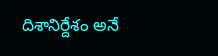దిశానిర్దేశం అనే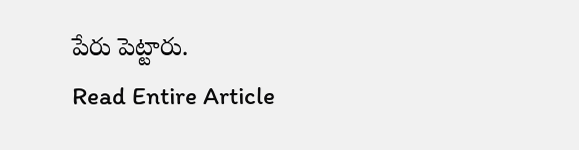పేరు పెట్టారు.
Read Entire Article